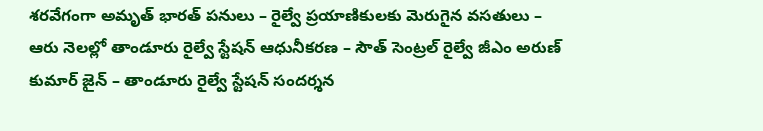శరవేగంగా అమృత్ భారత్ పనులు – రైల్వే ప్రయాణికులకు మెరుగైన వసతులు – ఆరు నెలల్లో తాండూరు రైల్వే స్టేషన్ ఆధునీకరణ – సౌత్ సెంట్రల్ రైల్వే జీఎం అరుణ్ కుమార్ జైన్ – తాండూరు రైల్వే స్టేషన్ సందర్శన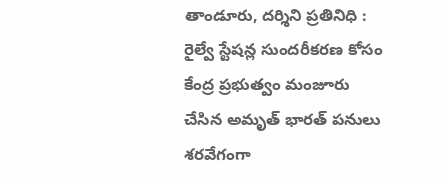తాండూరు, దర్శిని ప్రతినిధి : రైల్వే స్టేషన్ల సుందరీకరణ కోసం కేంద్ర ప్రభుత్వం మంజూరు చేసిన అమృత్ భారత్ పనులు శరవేగంగా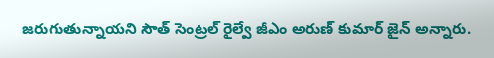జరుగుతున్నాయని సౌత్ సెంట్రల్ రైల్వే జీఎం అరుణ్ కుమార్ జైన్ అన్నారు.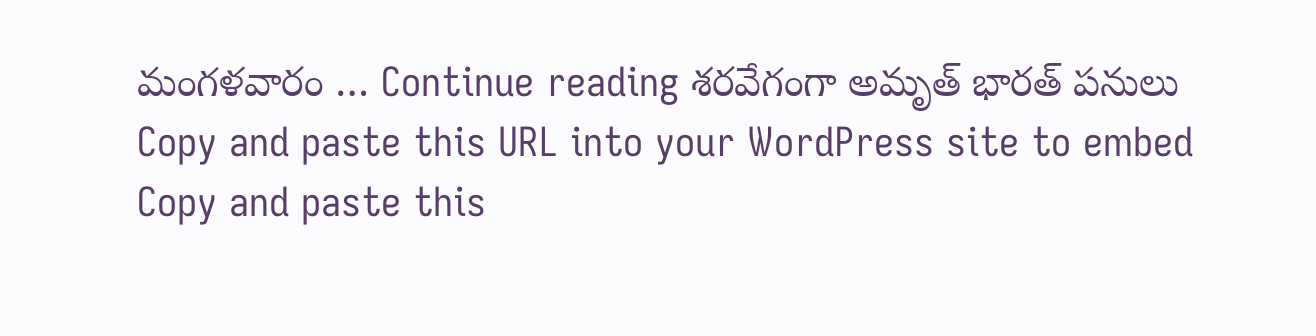మంగళవారం … Continue reading శరవేగంగా అమృత్ భారత్ పనులు
Copy and paste this URL into your WordPress site to embed
Copy and paste this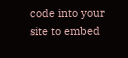code into your site to embed